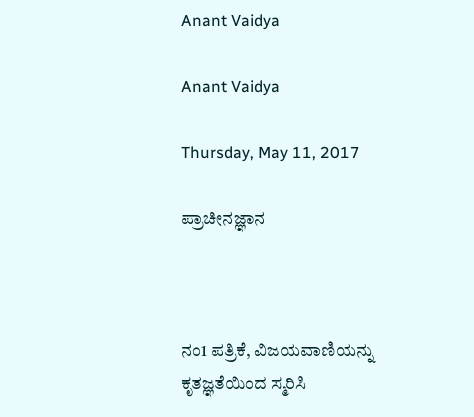Anant Vaidya

Anant Vaidya

Thursday, May 11, 2017

ಪ್ರಾಚೀನಜ್ಞಾನ



ನಂ1 ಪತ್ರಿಕೆ, ವಿಜಯವಾಣಿಯನ್ನು ಕೃತಜ್ಞತೆಯಿಂದ ಸ್ಮರಿಸಿ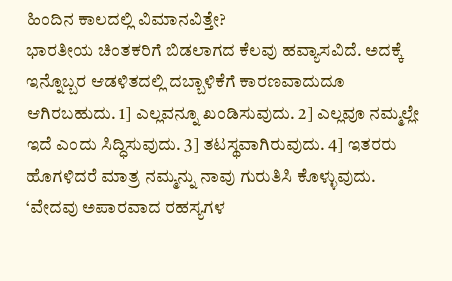ಹಿಂದಿನ ಕಾಲದಲ್ಲಿ ವಿಮಾನವಿತ್ತೇ?
ಭಾರತೀಯ ಚಿಂತಕರಿಗೆ ಬಿಡಲಾಗದ ಕೆಲವು ಹವ್ಯಾಸವಿದೆ. ಅದಕ್ಕೆ ಇನ್ನೊಬ್ಬರ ಆಡಳಿತದಲ್ಲಿ ದಬ್ಬಾಳಿಕೆಗೆ ಕಾರಣವಾದುದೂ ಆಗಿರಬಹುದು. 1] ಎಲ್ಲವನ್ನೂ ಖಂಡಿಸುವುದು. 2] ಎಲ್ಲವೂ ನಮ್ಮಲ್ಲೇ ಇದೆ ಎಂದು ಸಿದ್ಧಿಸುವುದು. 3] ತಟಸ್ಥವಾಗಿರುವುದು. 4] ಇತರರು ಹೊಗಳಿದರೆ ಮಾತ್ರ ನಮ್ಮನ್ನು ನಾವು ಗುರುತಿಸಿ ಕೊಳ್ಳುವುದು.
‘ವೇದವು ಅಪಾರವಾದ ರಹಸ್ಯಗಳ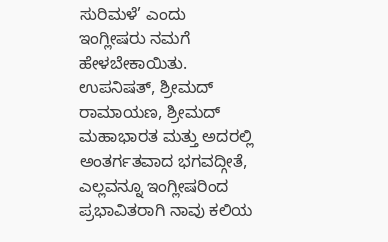ಸುರಿಮಳೆ’ ಎಂದು ಇಂಗ್ಲೀಷರು ನಮಗೆ ಹೇಳಬೇಕಾಯಿತು. ಉಪನಿಷತ್, ಶ್ರೀಮದ್ ರಾಮಾಯಣ, ಶ್ರೀಮದ್ ಮಹಾಭಾರತ ಮತ್ತು ಅದರಲ್ಲಿ ಅಂತರ್ಗತವಾದ ಭಗವದ್ಗೀತೆ, ಎಲ್ಲವನ್ನೂ ಇಂಗ್ಲೀಷರಿಂದ ಪ್ರಭಾವಿತರಾಗಿ ನಾವು ಕಲಿಯ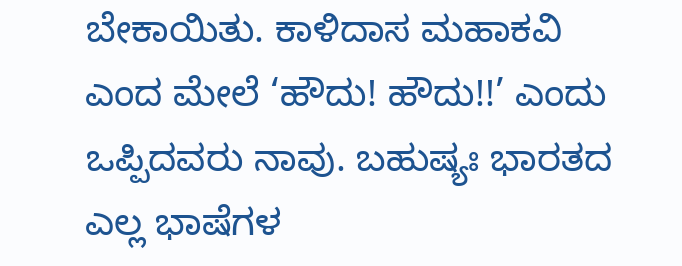ಬೇಕಾಯಿತು. ಕಾಳಿದಾಸ ಮಹಾಕವಿ ಎಂದ ಮೇಲೆ ‘ಹೌದು! ಹೌದು!!’ ಎಂದು ಒಪ್ಪಿದವರು ನಾವು. ಬಹುಷ್ಯಃ ಭಾರತದ ಎಲ್ಲ ಭಾಷೆಗಳ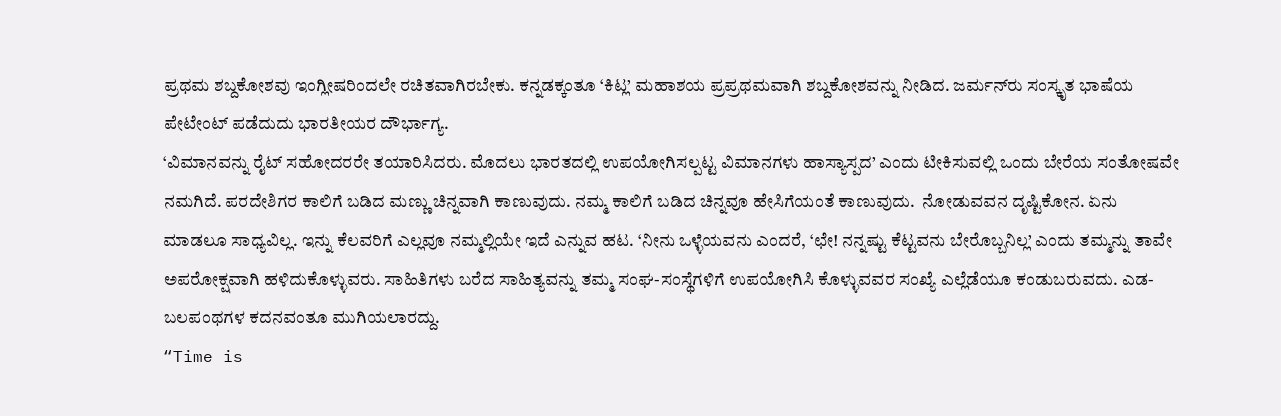ಪ್ರಥಮ ಶಬ್ದಕೋಶವು ಇಂಗ್ಲೀಷರಿಂದಲೇ ರಚಿತವಾಗಿರಬೇಕು. ಕನ್ನಡಕ್ಕಂತೂ ‘ಕಿಟ್ಲ’ ಮಹಾಶಯ ಪ್ರಪ್ರಥಮವಾಗಿ ಶಬ್ದಕೋಶವನ್ನು ನೀಡಿದ. ಜರ್ಮನ್‍ರು ಸಂಸ್ಕೃತ ಭಾಷೆಯ ಪೇಟೇಂಟ್ ಪಡೆದುದು ಭಾರತೀಯರ ದೌರ್ಭಾಗ್ಯ.
‘ವಿಮಾನವನ್ನು ರೈಟ್ ಸಹೋದರರೇ ತಯಾರಿಸಿದರು. ಮೊದಲು ಭಾರತದಲ್ಲಿ ಉಪಯೋಗಿಸಲ್ಪಟ್ಟ ವಿಮಾನಗಳು ಹಾಸ್ಯಾಸ್ಪದ’ ಎಂದು ಟೀಕಿಸುವಲ್ಲಿ ಒಂದು ಬೇರೆಯ ಸಂತೋಷವೇ ನಮಗಿದೆ. ಪರದೇಶಿಗರ ಕಾಲಿಗೆ ಬಡಿದ ಮಣ್ಣು ಚಿನ್ನವಾಗಿ ಕಾಣುವುದು. ನಮ್ಮ ಕಾಲಿಗೆ ಬಡಿದ ಚಿನ್ನವೂ ಹೇಸಿಗೆಯಂತೆ ಕಾಣುವುದು.  ನೋಡುವವನ ದೃಷ್ಟಿಕೋನ. ಏನು ಮಾಡಲೂ ಸಾಧ್ಯವಿಲ್ಲ. ಇನ್ನು ಕೆಲವರಿಗೆ ಎಲ್ಲವೂ ನಮ್ಮಲ್ಲಿಯೇ ಇದೆ ಎನ್ನುವ ಹಟ. ‘ನೀನು ಒಳ್ಳೆಯವನು ಎಂದರೆ, ‘ಛೇ! ನನ್ನಷ್ಟು ಕೆಟ್ಟವನು ಬೇರೊಬ್ಬನಿಲ್ಲ’ ಎಂದು ತಮ್ಮನ್ನು ತಾವೇ ಅಪರೋಕ್ಷವಾಗಿ ಹಳಿದುಕೊಳ್ಳುವರು. ಸಾಹಿತಿಗಳು ಬರೆದ ಸಾಹಿತ್ಯವನ್ನು ತಮ್ಮ ಸಂಘ-ಸಂಸ್ಥೆಗಳಿಗೆ ಉಪಯೋಗಿಸಿ ಕೊಳ್ಳುವವರ ಸಂಖ್ಯೆ ಎಲ್ಲೆಡೆಯೂ ಕಂಡುಬರುವದು. ಎಡ-ಬಲಪಂಥಗಳ ಕದನವಂತೂ ಮುಗಿಯಲಾರದ್ದು.
“Time is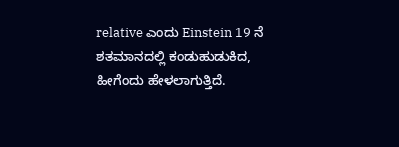relative ಎಂದು Einstein 19 ನೆ ಶತಮಾನದಲ್ಲಿ ಕಂಡುಹುಡುಕಿದ, ಹೀಗೆಂದು ಹೇಳಲಾಗುತ್ತಿದೆ.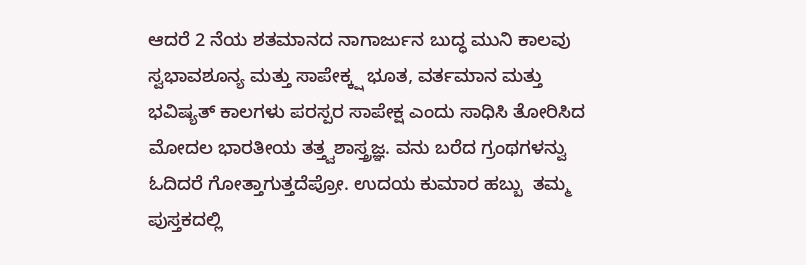ಆದರೆ 2 ನೆಯ ಶತಮಾನದ ನಾಗಾರ್ಜುನ ಬುದ್ಧ ಮುನಿ ಕಾಲವು ಸ್ವಭಾವಶೂನ್ಯ ಮತ್ತು ಸಾಪೇಕ್ಕ್ಷ ಭೂತ, ವರ್ತಮಾನ ಮತ್ತು ಭವಿಷ್ಯತ್ ಕಾಲಗಳು ಪರಸ್ಪರ ಸಾಪೇಕ್ಷ ಎಂದು ಸಾಧಿಸಿ ತೋರಿಸಿದ ಮೋದಲ ಭಾರತೀಯ ತತ್ತ್ವಶಾಸ್ತ್ರಜ್ಞ. ವನು ಬರೆದ ಗ್ರಂಥಗಳನ್ವು ಓದಿದರೆ ಗೋತ್ತಾಗುತ್ತದೆಪ್ರೋ. ಉದಯ ಕುಮಾರ ಹಬ್ಬು  ತಮ್ಮ ಪುಸ್ತಕದಲ್ಲಿ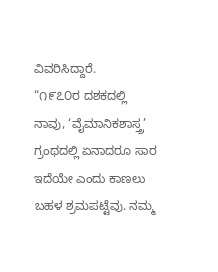ವಿವರಿಸಿದ್ದಾರೆ.
“೧೯೭೦ರ ದಶಕದಲ್ಲಿ ನಾವು, ‘ವೈಮಾನಿಕಶಾಸ್ತ್ರ’ ಗ್ರಂಥದಲ್ಲಿ ಏನಾದರೂ ಸಾರ ಇದೆಯೇ ಎಂದು ಕಾಣಲು ಬಹಳ ಶ್ರಮಪಟ್ಟೆವು. ನಮ್ಮ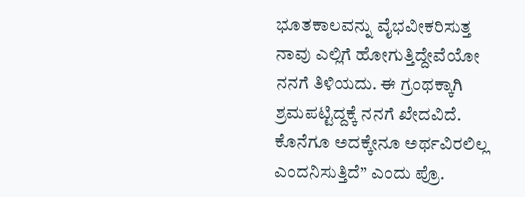ಭೂತಕಾಲವನ್ನು ವೈಭವೀಕರಿಸುತ್ತ ನಾವು ಎಲ್ಲಿಗೆ ಹೋಗುತ್ತಿದ್ದೇವೆಯೋ ನನಗೆ ತಿಳಿಯದು. ಈ ಗ್ರಂಥಕ್ಕಾಗಿ ಶ್ರಮಪಟ್ಟಿದ್ದಕ್ಕೆ ನನಗೆ ಖೇದವಿದೆ. ಕೊನೆಗೂ ಅದಕ್ಕೇನೂ ಅರ್ಥವಿರಲಿಲ್ಲ ಎಂದನಿಸುತ್ತಿದೆ” ಎಂದು ಪ್ರೊ.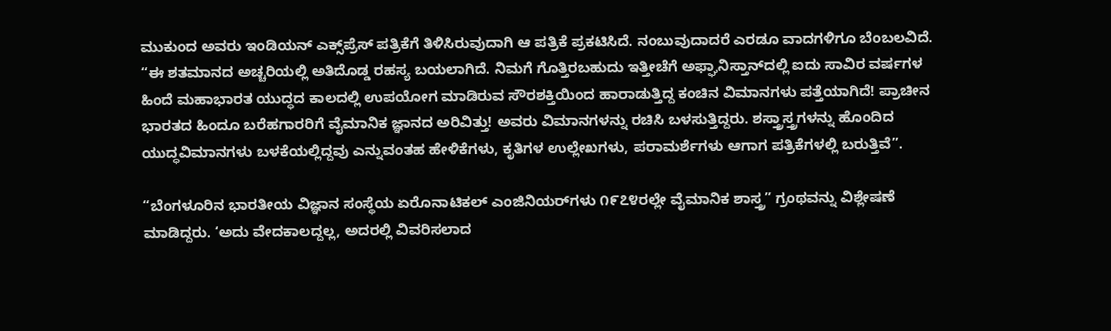ಮುಕುಂದ ಅವರು ಇಂಡಿಯನ್ ಎಕ್ಸ್‌ಪ್ರೆಸ್ ಪತ್ರಿಕೆಗೆ ತಿಳಿಸಿರುವುದಾಗಿ ಆ ಪತ್ರಿಕೆ ಪ್ರಕಟಿಸಿದೆ. ನಂಬುವುದಾದರೆ ಎರಡೂ ವಾದಗಳಿಗೂ ಬೆಂಬಲವಿದೆ.
“ಈ ಶತಮಾನದ ಅಚ್ಚರಿಯಲ್ಲಿ ಅತಿದೊಡ್ಡ ರಹಸ್ಯ ಬಯಲಾಗಿದೆ. ನಿಮಗೆ ಗೊತ್ತಿರಬಹುದು ಇತ್ತೀಚೆಗೆ ಅಫ್ಘಾನಿಸ್ತಾನ್‍ದಲ್ಲಿ ಐದು ಸಾವಿರ ವರ್ಷಗಳ ಹಿಂದೆ ಮಹಾಭಾರತ ಯುದ್ಧದ ಕಾಲದಲ್ಲಿ ಉಪಯೋಗ ಮಾಡಿರುವ ಸೌರಶಕ್ತಿಯಿಂದ ಹಾರಾಡುತ್ತಿದ್ದ ಕಂಚಿನ ವಿಮಾನಗಳು ಪತ್ತೆಯಾಗಿದೆ! ಪ್ರಾಚೀನ ಭಾರತದ ಹಿಂದೂ ಬರೆಹಗಾರರಿಗೆ ವೈಮಾನಿಕ ಜ್ಞಾನದ ಅರಿವಿತ್ತು! ಅವರು ವಿಮಾನಗಳನ್ನು ರಚಿಸಿ ಬಳಸುತ್ತಿದ್ದರು. ಶಸ್ತ್ರಾಸ್ತ್ರಗಳನ್ನು ಹೊಂದಿದ ಯುದ್ಧವಿಮಾನಗಳು ಬಳಕೆಯಲ್ಲಿದ್ದವು ಎನ್ನುವಂತಹ ಹೇಳಿಕೆಗಳು, ಕೃತಿಗಳ ಉಲ್ಲೇಖಗಳು, ಪರಾಮರ್ಶೆಗಳು ಆಗಾಗ ಪತ್ರಿಕೆಗಳಲ್ಲಿ ಬರುತ್ತಿವೆ”.

“ಬೆಂಗಳೂರಿನ ಭಾರತೀಯ ವಿಜ್ಞಾನ ಸಂಸ್ಥೆಯ ಏರೊನಾಟಿಕಲ್ ಎಂಜಿನಿಯರ್‌ಗಳು ೧೯೭೪ರಲ್ಲೇ ವೈಮಾನಿಕ ಶಾಸ್ತ್ರ” ಗ್ರಂಥವನ್ನು ವಿಶ್ಲೇಷಣೆ ಮಾಡಿದ್ದರು. ‘ಅದು ವೇದಕಾಲದ್ದಲ್ಲ, ಅದರಲ್ಲಿ ವಿವರಿಸಲಾದ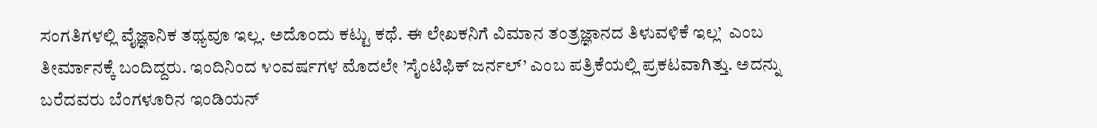ಸಂಗತಿಗಳಲ್ಲಿ ವೈಜ್ಞಾನಿಕ ತಥ್ಯವೂ ಇಲ್ಲ. ಅದೊಂದು ಕಟ್ಟು ಕಥೆ. ಈ ಲೇಖಕನಿಗೆ ವಿಮಾನ ತಂತ್ರಜ್ಞಾನದ ತಿಳುವಳಿಕೆ ಇಲ್ಲ’  ಎಂಬ ತೀರ್ಮಾನಕ್ಕೆ ಬಂದಿದ್ದರು. ಇಂದಿನಿಂದ ೪೦ವರ್ಷಗಳ ಮೊದಲೇ ’ಸೈಂಟಿಫಿಕ್ ಜರ್ನಲ್’ ಎಂಬ ಪತ್ರಿಕೆಯಲ್ಲಿ ಪ್ರಕಟವಾಗಿತ್ತು. ಅದನ್ನು ಬರೆದವರು ಬೆಂಗಳೂರಿನ ಇಂಡಿಯನ್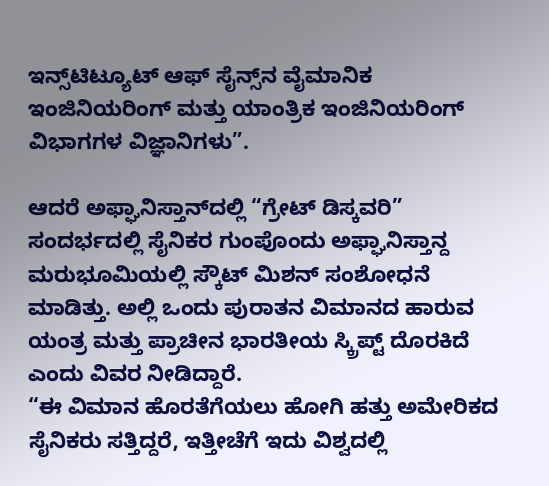ಇನ್ಸ್‌ಟಿಟ್ಯೂಟ್ ಆಫ್ ಸೈನ್ಸ್‌ನ ವೈಮಾನಿಕ ಇಂಜಿನಿಯರಿಂಗ್ ಮತ್ತು ಯಾಂತ್ರಿಕ ಇಂಜಿನಿಯರಿಂಗ್ ವಿಭಾಗಗಳ ವಿಜ್ಞಾನಿಗಳು”.

ಆದರೆ ಅಫ್ಘಾನಿಸ್ತಾನ್‍ದಲ್ಲಿ “ಗ್ರೇಟ್ ಡಿಸ್ಕವರಿ” ಸಂದರ್ಭದಲ್ಲಿ ಸೈನಿಕರ ಗುಂಪೊಂದು ಅಫ್ಘಾನಿಸ್ತಾನ್ದ  ಮರುಭೂಮಿಯಲ್ಲಿ ಸ್ಕೌಟ್ ಮಿಶನ್ ಸಂಶೋಧನೆ ಮಾಡಿತ್ತು. ಅಲ್ಲಿ ಒಂದು ಪುರಾತನ ವಿಮಾನದ ಹಾರುವ ಯಂತ್ರ ಮತ್ತು ಪ್ರಾಚೀನ ಭಾರತೀಯ ಸ್ಕ್ರಿಪ್ಟ್ ದೊರಕಿದೆ ಎಂದು ವಿವರ ನೀಡಿದ್ದಾರೆ.
“ಈ ವಿಮಾನ ಹೊರತೆಗೆಯಲು ಹೋಗಿ ಹತ್ತು ಅಮೇರಿಕದ ಸೈನಿಕರು ಸತ್ತಿದ್ದರೆ, ಇತ್ತೀಚೆಗೆ ಇದು ವಿಶ್ವದಲ್ಲಿ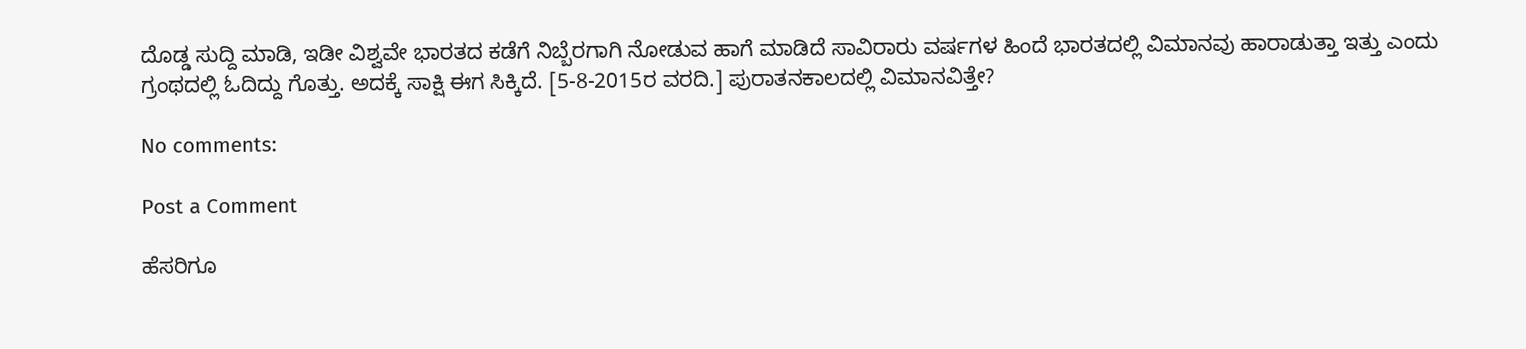ದೊಡ್ಡ ಸುದ್ದಿ ಮಾಡಿ, ಇಡೀ ವಿಶ್ವವೇ ಭಾರತದ ಕಡೆಗೆ ನಿಬ್ಬೆರಗಾಗಿ ನೋಡುವ ಹಾಗೆ ಮಾಡಿದೆ ಸಾವಿರಾರು ವರ್ಷಗಳ ಹಿಂದೆ ಭಾರತದಲ್ಲಿ ವಿಮಾನವು ಹಾರಾಡುತ್ತಾ ಇತ್ತು ಎಂದು ಗ್ರಂಥದಲ್ಲಿ ಓದಿದ್ದು ಗೊತ್ತು. ಅದಕ್ಕೆ ಸಾಕ್ಷಿ ಈಗ ಸಿಕ್ಕಿದೆ. [5-8-2015ರ ವರದಿ.] ಪುರಾತನಕಾಲದಲ್ಲಿ ವಿಮಾನವಿತ್ತೇ?

No comments:

Post a Comment

ಹೆಸರಿಗೂ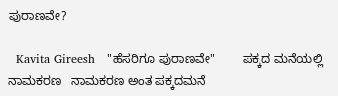ಪುರಾಣವೇ?

  Kavita Gireesh   "ಹೆಸರಿಗೂ ಪುರಾಣವೇ"        ಪಕ್ಕದ ಮನೆಯಲ್ಲಿ ನಾಮಕರಣ   ನಾಮಕರಣ ಅಂತ ಪಕ್ಕದಮನೆ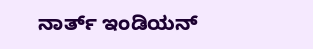ನಾರ್ತ್ ಇಂಡಿಯನ್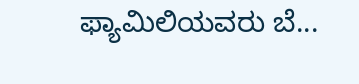ಫ್ಯಾಮಿಲಿಯವರು ಬೆ...